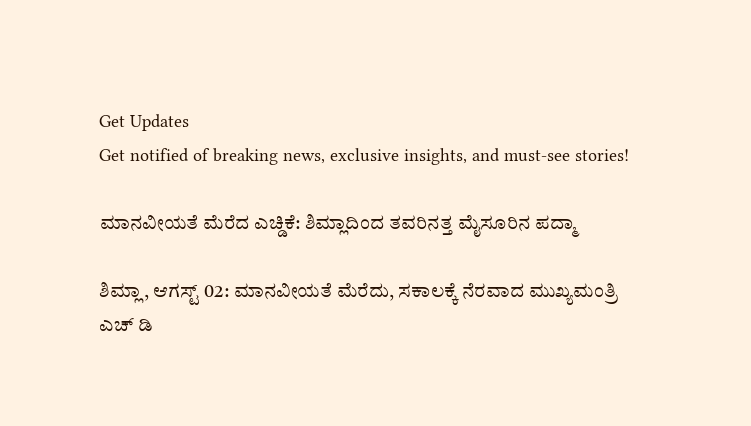Get Updates
Get notified of breaking news, exclusive insights, and must-see stories!

ಮಾನವೀಯತೆ ಮೆರೆದ ಎಚ್ಡಿಕೆ: ಶಿಮ್ಲಾದಿಂದ ತವರಿನತ್ತ ಮೈಸೂರಿನ ಪದ್ಮಾ

ಶಿಮ್ಲಾ, ಆಗಸ್ಟ್ 02: ಮಾನವೀಯತೆ ಮೆರೆದು, ಸಕಾಲಕ್ಕೆ ನೆರವಾದ ಮುಖ್ಯಮಂತ್ರಿ ಎಚ್ ಡಿ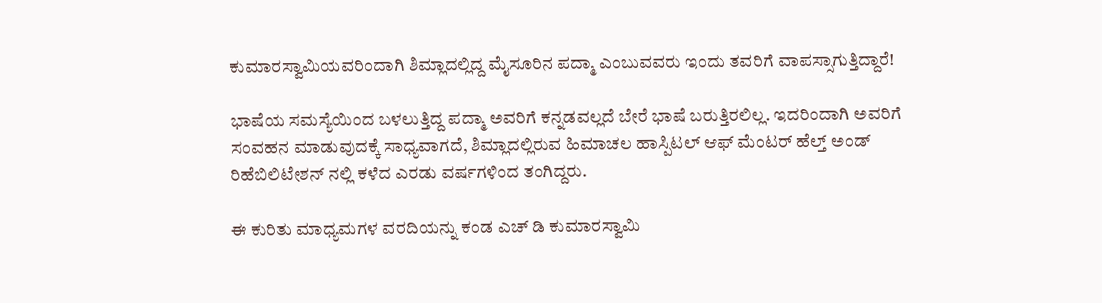ಕುಮಾರಸ್ವಾಮಿಯವರಿಂದಾಗಿ ಶಿಮ್ಲಾದಲ್ಲಿದ್ದ ಮೈಸೂರಿನ ಪದ್ಮಾ ಎಂಬುವವರು ಇಂದು ತವರಿಗೆ ವಾಪಸ್ಸಾಗುತ್ತಿದ್ದಾರೆ!

ಭಾಷೆಯ ಸಮಸ್ಯೆಯಿಂದ ಬಳಲುತ್ತಿದ್ದ ಪದ್ಮಾ ಅವರಿಗೆ ಕನ್ನಡವಲ್ಲದೆ ಬೇರೆ ಭಾಷೆ ಬರುತ್ತಿರಲಿಲ್ಲ. ಇದರಿಂದಾಗಿ ಅವರಿಗೆ ಸಂವಹನ ಮಾಡುವುದಕ್ಕೆ ಸಾಧ್ಯವಾಗದೆ, ಶಿಮ್ಲಾದಲ್ಲಿರುವ ಹಿಮಾಚಲ ಹಾಸ್ಪಿಟಲ್ ಆಫ್ ಮೆಂಟರ್ ಹೆಲ್ತ್ ಅಂಡ್ ರಿಹೆಬಿಲಿಟೇಶನ್ ನಲ್ಲಿ ಕಳೆದ ಎರಡು ವರ್ಷಗಳಿಂದ ತಂಗಿದ್ದರು.

ಈ ಕುರಿತು ಮಾಧ್ಯಮಗಳ ವರದಿಯನ್ನು ಕಂಡ ಎಚ್ ಡಿ ಕುಮಾರಸ್ವಾಮಿ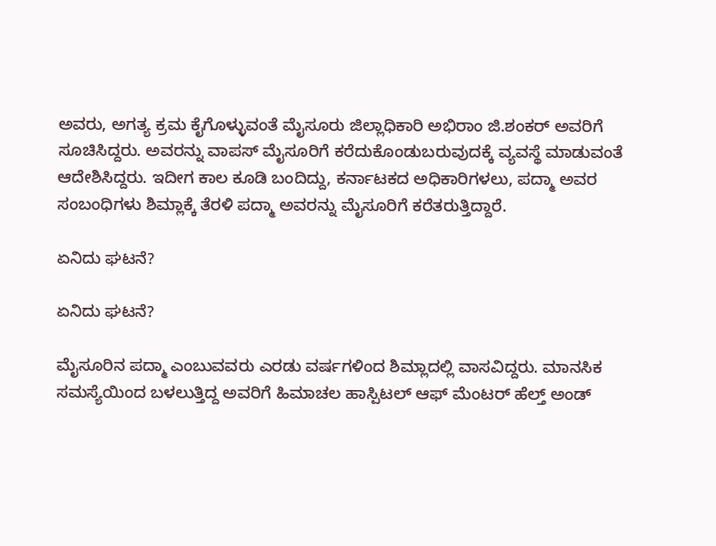ಅವರು, ಅಗತ್ಯ ಕ್ರಮ ಕೈಗೊಳ್ಳುವಂತೆ ಮೈಸೂರು ಜಿಲ್ಲಾಧಿಕಾರಿ ಅಭಿರಾಂ ಜಿ.ಶಂಕರ್ ಅವರಿಗೆ ಸೂಚಿಸಿದ್ದರು. ಅವರನ್ನು ವಾಪಸ್ ಮೈಸೂರಿಗೆ ಕರೆದುಕೊಂಡುಬರುವುದಕ್ಕೆ ವ್ಯವಸ್ಥೆ ಮಾಡುವಂತೆ ಆದೇಶಿಸಿದ್ದರು. ಇದೀಗ ಕಾಲ ಕೂಡಿ ಬಂದಿದ್ದು, ಕರ್ನಾಟಕದ ಅಧಿಕಾರಿಗಳಲು, ಪದ್ಮಾ ಅವರ ಸಂಬಂಧಿಗಳು ಶಿಮ್ಲಾಕ್ಕೆ ತೆರಳಿ ಪದ್ಮಾ ಅವರನ್ನು ಮೈಸೂರಿಗೆ ಕರೆತರುತ್ತಿದ್ದಾರೆ.

ಏನಿದು ಘಟನೆ?

ಏನಿದು ಘಟನೆ?

ಮೈಸೂರಿನ ಪದ್ಮಾ ಎಂಬುವವರು ಎರಡು ವರ್ಷಗಳಿಂದ ಶಿಮ್ಲಾದಲ್ಲಿ ವಾಸವಿದ್ದರು. ಮಾನಸಿಕ ಸಮಸ್ಯೆಯಿಂದ ಬಳಲುತ್ತಿದ್ದ ಅವರಿಗೆ ಹಿಮಾಚಲ ಹಾಸ್ಪಿಟಲ್ ಆಫ್ ಮೆಂಟರ್ ಹೆಲ್ತ್ ಅಂಡ್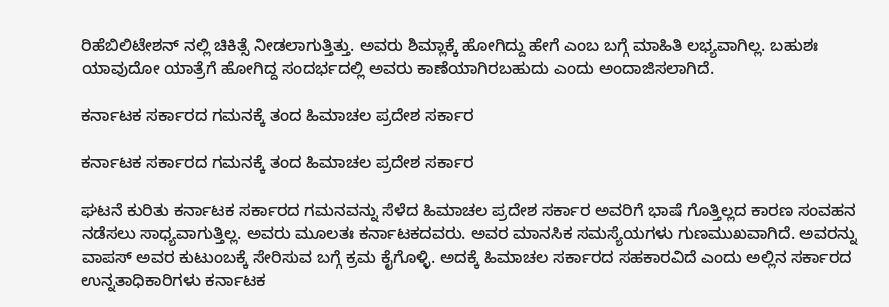ರಿಹೆಬಿಲಿಟೇಶನ್ ನಲ್ಲಿ ಚಿಕಿತ್ಸೆ ನೀಡಲಾಗುತ್ತಿತ್ತು. ಅವರು ಶಿಮ್ಲಾಕ್ಕೆ ಹೋಗಿದ್ದು ಹೇಗೆ ಎಂಬ ಬಗ್ಗೆ ಮಾಹಿತಿ ಲಭ್ಯವಾಗಿಲ್ಲ. ಬಹುಶಃ ಯಾವುದೋ ಯಾತ್ರೆಗೆ ಹೋಗಿದ್ದ ಸಂದರ್ಭದಲ್ಲಿ ಅವರು ಕಾಣೆಯಾಗಿರಬಹುದು ಎಂದು ಅಂದಾಜಿಸಲಾಗಿದೆ.

ಕರ್ನಾಟಕ ಸರ್ಕಾರದ ಗಮನಕ್ಕೆ ತಂದ ಹಿಮಾಚಲ ಪ್ರದೇಶ ಸರ್ಕಾರ

ಕರ್ನಾಟಕ ಸರ್ಕಾರದ ಗಮನಕ್ಕೆ ತಂದ ಹಿಮಾಚಲ ಪ್ರದೇಶ ಸರ್ಕಾರ

ಘಟನೆ ಕುರಿತು ಕರ್ನಾಟಕ ಸರ್ಕಾರದ ಗಮನವನ್ನು ಸೆಳೆದ ಹಿಮಾಚಲ ಪ್ರದೇಶ ಸರ್ಕಾರ ಅವರಿಗೆ ಭಾಷೆ ಗೊತ್ತಿಲ್ಲದ ಕಾರಣ ಸಂವಹನ ನಡೆಸಲು ಸಾಧ್ಯವಾಗುತ್ತಿಲ್ಲ. ಅವರು ಮೂಲತಃ ಕರ್ನಾಟಕದವರು. ಅವರ ಮಾನಸಿಕ ಸಮಸ್ಯೆಯಗಳು ಗುಣಮುಖವಾಗಿದೆ. ಅವರನ್ನು ವಾಪಸ್ ಅವರ ಕುಟುಂಬಕ್ಕೆ ಸೇರಿಸುವ ಬಗ್ಗೆ ಕ್ರಮ ಕೈಗೊಳ್ಳಿ. ಅದಕ್ಕೆ ಹಿಮಾಚಲ ಸರ್ಕಾರದ ಸಹಕಾರವಿದೆ ಎಂದು ಅಲ್ಲಿನ ಸರ್ಕಾರದ ಉನ್ನತಾಧಿಕಾರಿಗಳು ಕರ್ನಾಟಕ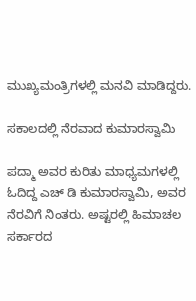ಮುಖ್ಯಮಂತ್ರಿಗಳಲ್ಲಿ ಮನವಿ ಮಾಡಿದ್ದರು.

ಸಕಾಲದಲ್ಲಿ ನೆರವಾದ ಕುಮಾರಸ್ವಾಮಿ

ಪದ್ಮಾ ಅವರ ಕುರಿತು ಮಾಧ್ಯಮಗಳಲ್ಲಿ ಓದಿದ್ದ ಎಚ್ ಡಿ ಕುಮಾರಸ್ವಾಮಿ, ಅವರ ನೆರವಿಗೆ ನಿಂತರು. ಅಷ್ಟರಲ್ಲಿ ಹಿಮಾಚಲ ಸರ್ಕಾರದ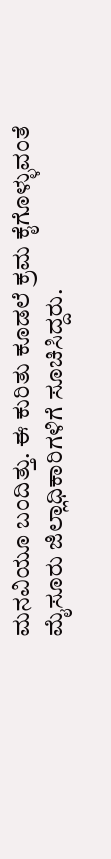ಮನವಿಯೂ ಬಂದಿತ್ತು. ಈ ಕುರಿತು ಕೂಡಲೆ ಕ್ರಮ ಕೈಗೊಳ್ಳುವಂತೆ ಮೈಸೂರು ಜಿಲ್ಲಾಧಿಕಾರಿಗಳಿಗೆ ಸೂಚಿಸಿದ್ದರು.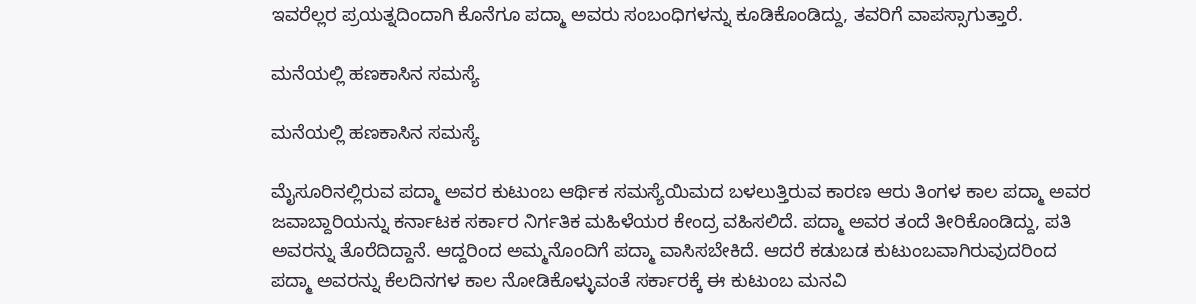ಇವರೆಲ್ಲರ ಪ್ರಯತ್ನದಿಂದಾಗಿ ಕೊನೆಗೂ ಪದ್ಮಾ ಅವರು ಸಂಬಂಧಿಗಳನ್ನು ಕೂಡಿಕೊಂಡಿದ್ದು, ತವರಿಗೆ ವಾಪಸ್ಸಾಗುತ್ತಾರೆ.

ಮನೆಯಲ್ಲಿ ಹಣಕಾಸಿನ ಸಮಸ್ಯೆ

ಮನೆಯಲ್ಲಿ ಹಣಕಾಸಿನ ಸಮಸ್ಯೆ

ಮೈಸೂರಿನಲ್ಲಿರುವ ಪದ್ಮಾ ಅವರ ಕುಟುಂಬ ಆರ್ಥಿಕ ಸಮಸ್ಯೆಯಿಮದ ಬಳಲುತ್ತಿರುವ ಕಾರಣ ಆರು ತಿಂಗಳ ಕಾಲ ಪದ್ಮಾ ಅವರ ಜವಾಬ್ದಾರಿಯನ್ನು ಕರ್ನಾಟಕ ಸರ್ಕಾರ ನಿರ್ಗತಿಕ ಮಹಿಳೆಯರ ಕೇಂದ್ರ ವಹಿಸಲಿದೆ. ಪದ್ಮಾ ಅವರ ತಂದೆ ತೀರಿಕೊಂಡಿದ್ದು, ಪತಿ ಅವರನ್ನು ತೊರೆದಿದ್ದಾನೆ. ಆದ್ದರಿಂದ ಅಮ್ಮನೊಂದಿಗೆ ಪದ್ಮಾ ವಾಸಿಸಬೇಕಿದೆ. ಆದರೆ ಕಡುಬಡ ಕುಟುಂಬವಾಗಿರುವುದರಿಂದ ಪದ್ಮಾ ಅವರನ್ನು ಕೆಲದಿನಗಳ ಕಾಲ ನೋಡಿಕೊಳ್ಳುವಂತೆ ಸರ್ಕಾರಕ್ಕೆ ಈ ಕುಟುಂಬ ಮನವಿ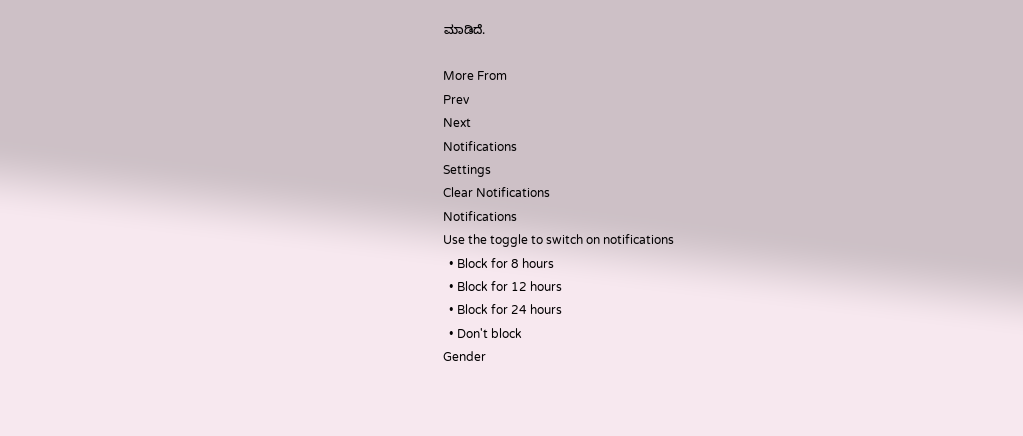ಮಾಡಿದೆ.

More From
Prev
Next
Notifications
Settings
Clear Notifications
Notifications
Use the toggle to switch on notifications
  • Block for 8 hours
  • Block for 12 hours
  • Block for 24 hours
  • Don't block
Gender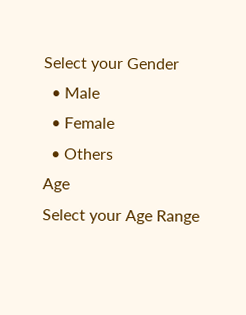Select your Gender
  • Male
  • Female
  • Others
Age
Select your Age Range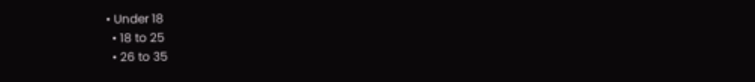• Under 18
  • 18 to 25
  • 26 to 35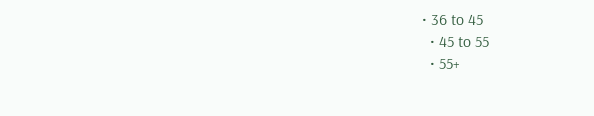• 36 to 45
  • 45 to 55
  • 55+